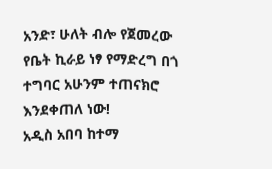አንድ፣ ሁለት ብሎ የጀመረው የቤት ኪራይ ነፃ የማድረግ በጎ ተግባር አሁንም ተጠናክሮ እንደቀጠለ ነው!
አዲስ አበባ ከተማ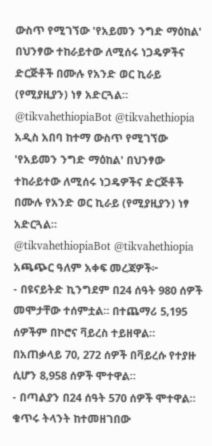ውስጥ የሚገኘው 'የአይመን ንግድ ማዕከል' በህንፃው ተከራይተው ለሚሰሩ ነጋዴዎችና ድርጅቶች በሙሉ የአንድ ወር ኪራይ (የሚያዚያን) ነፃ አድርጓል።
@tikvahethiopiaBot @tikvahethiopia
አዲስ አበባ ከተማ ውስጥ የሚገኘው 'የአይመን ንግድ ማዕከል' በህንፃው ተከራይተው ለሚሰሩ ነጋዴዎችና ድርጅቶች በሙሉ የአንድ ወር ኪራይ (የሚያዚያን) ነፃ አድርጓል።
@tikvahethiopiaBot @tikvahethiopia
አጫጭር ዓለም አቀፍ መረጃዎች፦
- በዩናይትድ ኪንግደም በ24 ሰዓት 980 ሰዎች መሞታቸው ተሰምቷል። በተጨማሪ 5,195 ሰዎችም በኮሮና ቫይረስ ተይዘዋል። በአጠቃላይ 70, 272 ሰዎች በቫይረሱ የተያዙ ሲሆን 8,958 ሰዎች ሞተዋል።
- በጣልያን በ24 ሰዓት 570 ሰዎች ሞተዋል። ቁጥሩ ትላንት ከተመዘገበው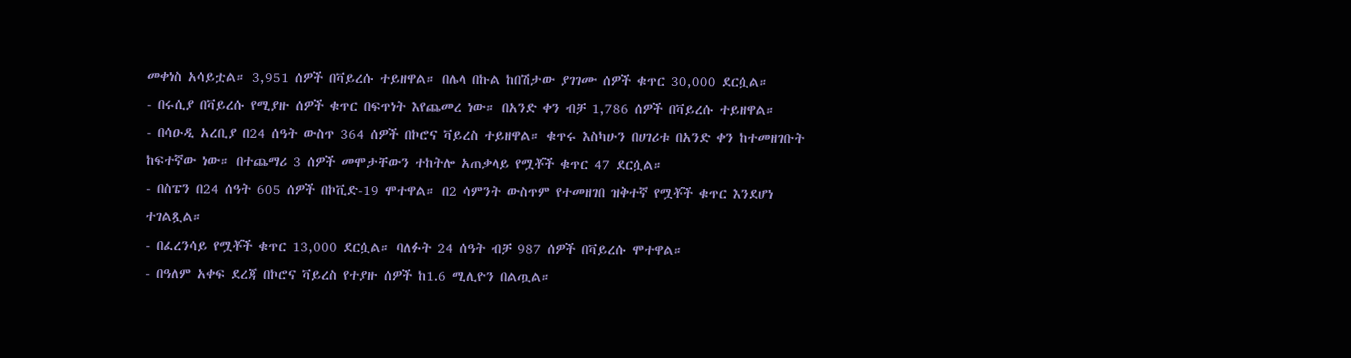መቀነስ አሳይቷል። 3,951 ሰዎች በቫይረሱ ተይዘዋል። በሌላ በኩል ከበሽታው ያገገሙ ሰዎች ቁጥር 30,000 ደርሷል።
- በሩሲያ በቫይረሱ የሚያዙ ሰዎች ቁጥር በፍጥነት እየጨመረ ነው። በአንድ ቀን ብቻ 1,786 ሰዎች በቫይረሱ ተይዘዋል።
- በሳዑዲ አረቢያ በ24 ሰዓት ውስጥ 364 ሰዎች በኮሮና ቫይረስ ተይዘዋል። ቁጥሩ እስካሁን በሀገሪቱ በአንድ ቀን ከተመዘገቡት ከፍተኛው ነው። በተጨማሪ 3 ሰዎች መሞታቸውን ተከትሎ አጠቃላይ የሟቾች ቁጥር 47 ደርሷል።
- በስፔን በ24 ሰዓት 605 ሰዎች በኮቪድ-19 ሞተዋል። በ2 ሳምንት ውስጥም የተመዘገበ ዝቅተኛ የሟቾች ቁጥር እንደሆነ ተገልጿል።
- በፈረንሳይ የሟቾች ቁጥር 13,000 ደርሷል። ባለፉት 24 ሰዓት ብቻ 987 ሰዎች በቫይረሱ ሞተዋል።
- በዓለም አቀፍ ደረጃ በኮሮና ቫይረስ የተያዙ ሰዎች ከ1.6 ሚሊዮን በልጧል።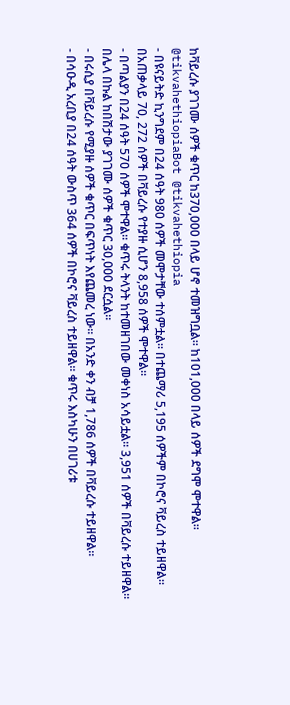ከቫይረሱ ያገገሙ ሰዎች ቁጥር ከ370,000 በላይ ሆኖ ተመዝግቧል። ከ101,000 በላይ ሰዎች ደግሞ ሞተዋል።
@tikvahethiopiaBot @tikvahethiopia
- በዩናይትድ ኪንግደም በ24 ሰዓት 980 ሰዎች መሞታቸው ተሰምቷል። በተጨማሪ 5,195 ሰዎችም በኮሮና ቫይረስ ተይዘዋል። በአጠቃላይ 70, 272 ሰዎች በቫይረሱ የተያዙ ሲሆን 8,958 ሰዎች ሞተዋል።
- በጣልያን በ24 ሰዓት 570 ሰዎች ሞተዋል። ቁጥሩ ትላንት ከተመዘገበው መቀነስ አሳይቷል። 3,951 ሰዎች በቫይረሱ ተይዘዋል። በሌላ በኩል ከበሽታው ያገገሙ ሰዎች ቁጥር 30,000 ደርሷል።
- በሩሲያ በቫይረሱ የሚያዙ ሰዎች ቁጥር በፍጥነት እየጨመረ ነው። በአንድ ቀን ብቻ 1,786 ሰዎች በቫይረሱ ተይዘዋል።
- በሳዑዲ አረቢያ በ24 ሰዓት ውስጥ 364 ሰዎች በኮሮና ቫይረስ ተይዘዋል። ቁጥሩ እስካሁን በሀገሪቱ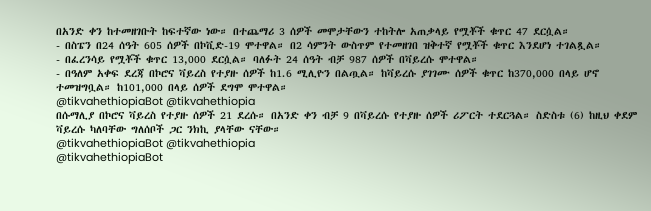በአንድ ቀን ከተመዘገቡት ከፍተኛው ነው። በተጨማሪ 3 ሰዎች መሞታቸውን ተከትሎ አጠቃላይ የሟቾች ቁጥር 47 ደርሷል።
- በስፔን በ24 ሰዓት 605 ሰዎች በኮቪድ-19 ሞተዋል። በ2 ሳምንት ውስጥም የተመዘገበ ዝቅተኛ የሟቾች ቁጥር እንደሆነ ተገልጿል።
- በፈረንሳይ የሟቾች ቁጥር 13,000 ደርሷል። ባለፉት 24 ሰዓት ብቻ 987 ሰዎች በቫይረሱ ሞተዋል።
- በዓለም አቀፍ ደረጃ በኮሮና ቫይረስ የተያዙ ሰዎች ከ1.6 ሚሊዮን በልጧል። ከቫይረሱ ያገገሙ ሰዎች ቁጥር ከ370,000 በላይ ሆኖ ተመዝግቧል። ከ101,000 በላይ ሰዎች ደግሞ ሞተዋል።
@tikvahethiopiaBot @tikvahethiopia
በሱማሊያ በኮሮና ቫይረስ የተያዙ ሰዎች 21 ደረሱ። በአንድ ቀን ብቻ 9 በቫይረሱ የተያዙ ሰዎች ሪፖርት ተደርጓል። ስድስቱ (6) ከዚህ ቀደም ቫይረሱ ካለባቸው ግለሰቦች ጋር ንክኪ ያላቸው ናቸው።
@tikvahethiopiaBot @tikvahethiopia
@tikvahethiopiaBot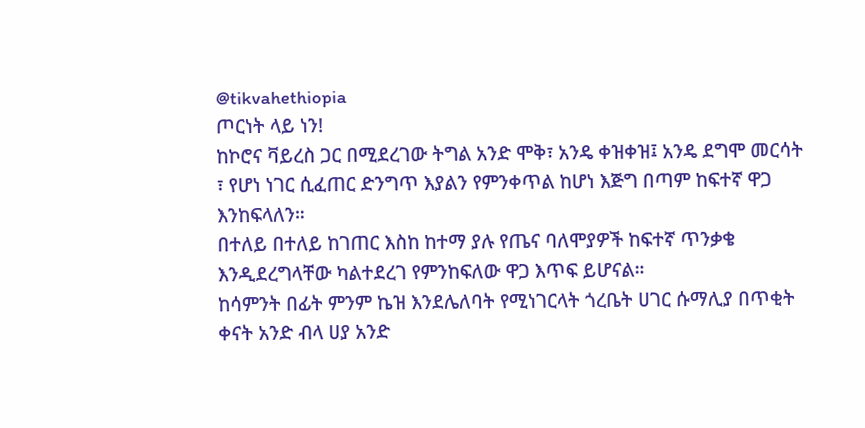@tikvahethiopia
ጦርነት ላይ ነን!
ከኮሮና ቫይረስ ጋር በሚደረገው ትግል አንድ ሞቅ፣ አንዴ ቀዝቀዝ፤ አንዴ ደግሞ መርሳት ፣ የሆነ ነገር ሲፈጠር ድንግጥ እያልን የምንቀጥል ከሆነ እጅግ በጣም ከፍተኛ ዋጋ እንከፍላለን።
በተለይ በተለይ ከገጠር እስከ ከተማ ያሉ የጤና ባለሞያዎች ከፍተኛ ጥንቃቄ እንዲደረግላቸው ካልተደረገ የምንከፍለው ዋጋ እጥፍ ይሆናል።
ከሳምንት በፊት ምንም ኬዝ እንደሌለባት የሚነገርላት ጎረቤት ሀገር ሱማሊያ በጥቂት ቀናት አንድ ብላ ሀያ አንድ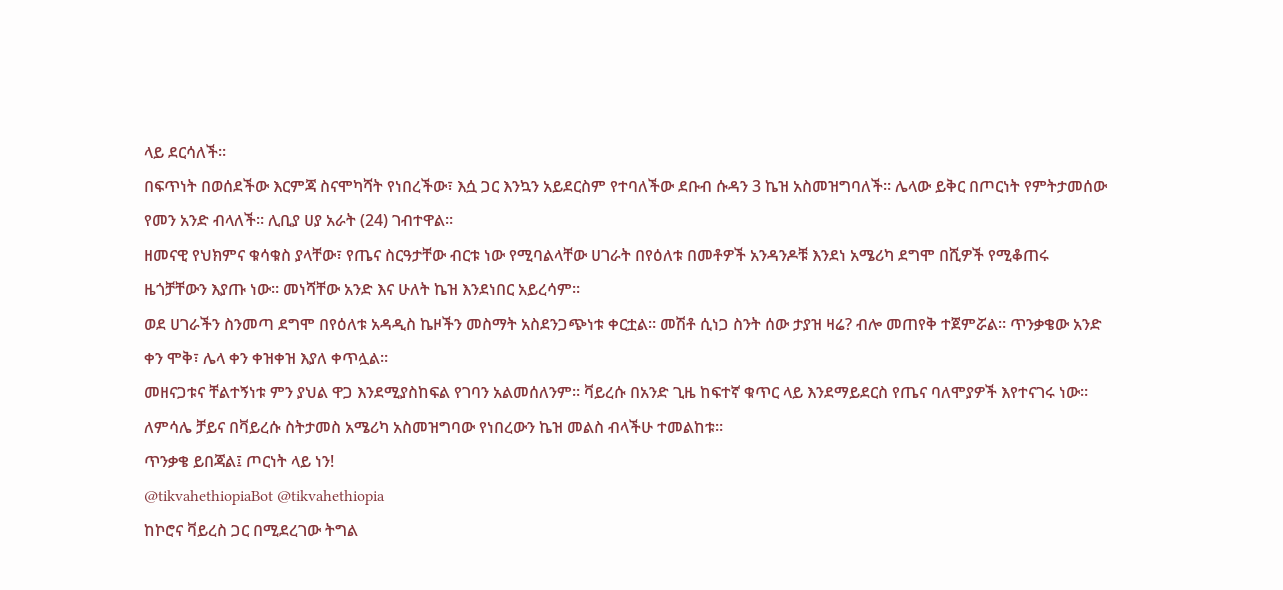ላይ ደርሳለች።
በፍጥነት በወሰደችው እርምጃ ስናሞካሻት የነበረችው፣ እሷ ጋር እንኳን አይደርስም የተባለችው ደቡብ ሱዳን 3 ኬዝ አስመዝግባለች። ሌላው ይቅር በጦርነት የምትታመሰው የመን አንድ ብላለች። ሊቢያ ሀያ አራት (24) ገብተዋል።
ዘመናዊ የህክምና ቁሳቁስ ያላቸው፣ የጤና ስርዓታቸው ብርቱ ነው የሚባልላቸው ሀገራት በየዕለቱ በመቶዎች አንዳንዶቹ እንደነ አሜሪካ ደግሞ በሺዎች የሚቆጠሩ ዜጎቻቸውን እያጡ ነው። መነሻቸው አንድ እና ሁለት ኬዝ እንደነበር አይረሳም።
ወደ ሀገራችን ስንመጣ ደግሞ በየዕለቱ አዳዲስ ኬዞችን መስማት አስደንጋጭነቱ ቀርቷል። መሽቶ ሲነጋ ስንት ሰው ታያዝ ዛሬ? ብሎ መጠየቅ ተጀምሯል። ጥንቃቄው አንድ ቀን ሞቅ፣ ሌላ ቀን ቀዝቀዝ እያለ ቀጥሏል።
መዘናጋቱና ቸልተኝነቱ ምን ያህል ዋጋ እንደሚያስከፍል የገባን አልመሰለንም። ቫይረሱ በአንድ ጊዜ ከፍተኛ ቁጥር ላይ እንደማይደርስ የጤና ባለሞያዎች እየተናገሩ ነው። ለምሳሌ ቻይና በቫይረሱ ስትታመስ አሜሪካ አስመዝግባው የነበረውን ኬዝ መልስ ብላችሁ ተመልከቱ።
ጥንቃቄ ይበጃል፤ ጦርነት ላይ ነን!
@tikvahethiopiaBot @tikvahethiopia
ከኮሮና ቫይረስ ጋር በሚደረገው ትግል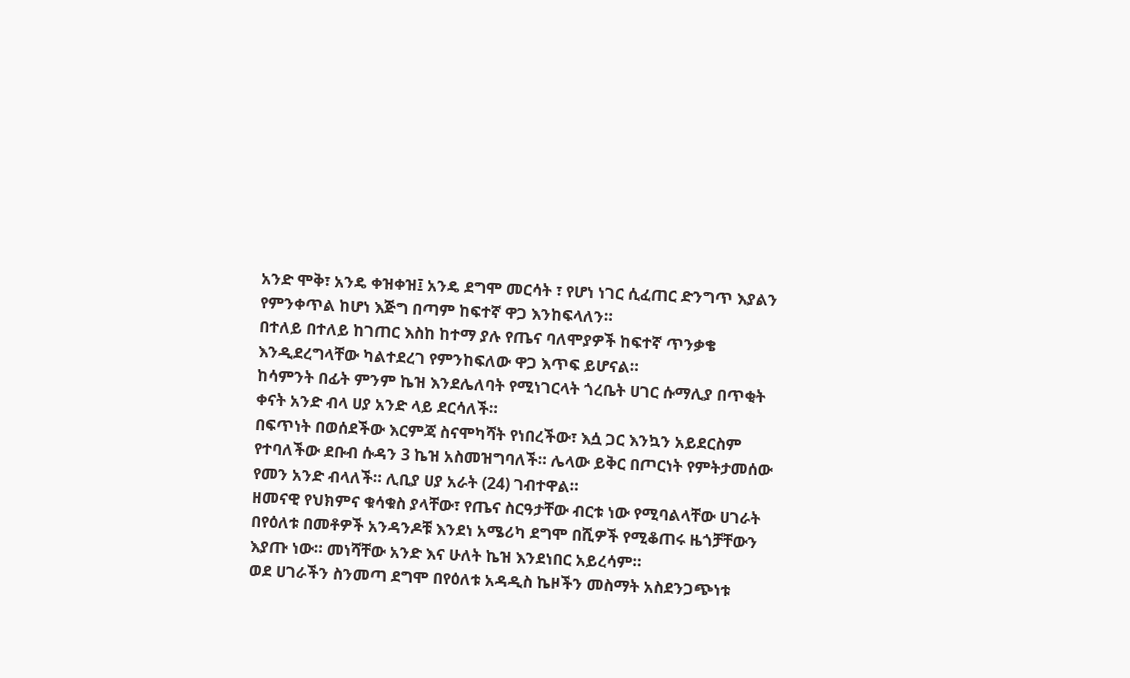አንድ ሞቅ፣ አንዴ ቀዝቀዝ፤ አንዴ ደግሞ መርሳት ፣ የሆነ ነገር ሲፈጠር ድንግጥ እያልን የምንቀጥል ከሆነ እጅግ በጣም ከፍተኛ ዋጋ እንከፍላለን።
በተለይ በተለይ ከገጠር እስከ ከተማ ያሉ የጤና ባለሞያዎች ከፍተኛ ጥንቃቄ እንዲደረግላቸው ካልተደረገ የምንከፍለው ዋጋ እጥፍ ይሆናል።
ከሳምንት በፊት ምንም ኬዝ እንደሌለባት የሚነገርላት ጎረቤት ሀገር ሱማሊያ በጥቂት ቀናት አንድ ብላ ሀያ አንድ ላይ ደርሳለች።
በፍጥነት በወሰደችው እርምጃ ስናሞካሻት የነበረችው፣ እሷ ጋር እንኳን አይደርስም የተባለችው ደቡብ ሱዳን 3 ኬዝ አስመዝግባለች። ሌላው ይቅር በጦርነት የምትታመሰው የመን አንድ ብላለች። ሊቢያ ሀያ አራት (24) ገብተዋል።
ዘመናዊ የህክምና ቁሳቁስ ያላቸው፣ የጤና ስርዓታቸው ብርቱ ነው የሚባልላቸው ሀገራት በየዕለቱ በመቶዎች አንዳንዶቹ እንደነ አሜሪካ ደግሞ በሺዎች የሚቆጠሩ ዜጎቻቸውን እያጡ ነው። መነሻቸው አንድ እና ሁለት ኬዝ እንደነበር አይረሳም።
ወደ ሀገራችን ስንመጣ ደግሞ በየዕለቱ አዳዲስ ኬዞችን መስማት አስደንጋጭነቱ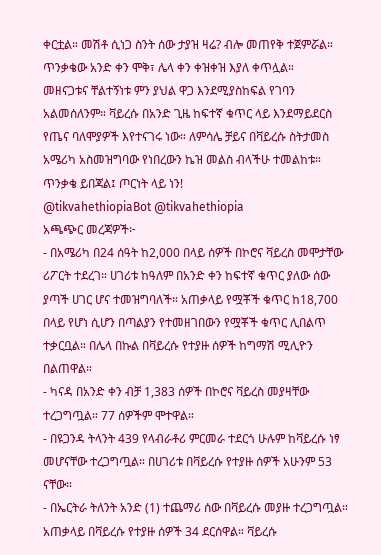ቀርቷል። መሽቶ ሲነጋ ስንት ሰው ታያዝ ዛሬ? ብሎ መጠየቅ ተጀምሯል። ጥንቃቄው አንድ ቀን ሞቅ፣ ሌላ ቀን ቀዝቀዝ እያለ ቀጥሏል።
መዘናጋቱና ቸልተኝነቱ ምን ያህል ዋጋ እንደሚያስከፍል የገባን አልመሰለንም። ቫይረሱ በአንድ ጊዜ ከፍተኛ ቁጥር ላይ እንደማይደርስ የጤና ባለሞያዎች እየተናገሩ ነው። ለምሳሌ ቻይና በቫይረሱ ስትታመስ አሜሪካ አስመዝግባው የነበረውን ኬዝ መልስ ብላችሁ ተመልከቱ።
ጥንቃቄ ይበጃል፤ ጦርነት ላይ ነን!
@tikvahethiopiaBot @tikvahethiopia
አጫጭር መረጃዎች፦
- በአሜሪካ በ24 ሰዓት ከ2,000 በላይ ሰዎች በኮሮና ቫይረስ መሞታቸው ሪፖርት ተደረገ። ሀገሪቱ ከዓለም በአንድ ቀን ከፍተኛ ቁጥር ያለው ሰው ያጣች ሀገር ሆና ተመዝግባለች። አጠቃላይ የሟቾች ቁጥር ከ18,700 በላይ የሆነ ሲሆን በጣልያን የተመዘገበውን የሟቾች ቁጥር ሊበልጥ ተቃርቧል። በሌላ በኩል በቫይረሱ የተያዙ ሰዎች ከግማሽ ሚሊዮን በልጠዋል።
- ካናዳ በአንድ ቀን ብቻ 1,383 ሰዎች በኮሮና ቫይረስ መያዛቸው ተረጋግጧል። 77 ሰዎችም ሞተዋል።
- በዩጋንዳ ትላንት 439 የላብራቶሪ ምርመራ ተደርጎ ሁሉም ከቫይረሱ ነፃ መሆናቸው ተረጋግጧል። በሀገሪቱ በቫይረሱ የተያዙ ሰዎች አሁንም 53 ናቸው።
- በኤርትራ ትለንት አንድ (1) ተጨማሪ ሰው በቫይረሱ መያዙ ተረጋግጧል። አጠቃላይ በቫይረሱ የተያዙ ሰዎች 34 ደርሰዋል። ቫይረሱ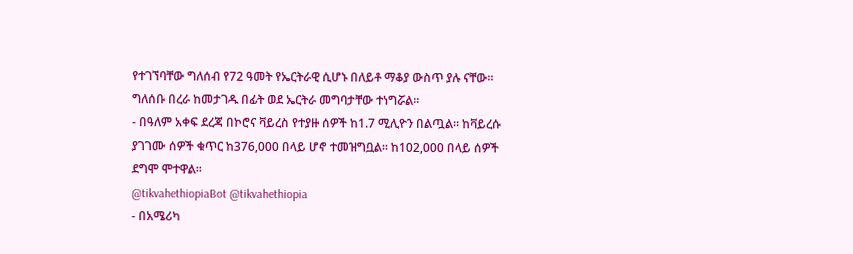የተገኘባቸው ግለሰብ የ72 ዓመት የኤርትራዊ ሲሆኑ በለይቶ ማቆያ ውስጥ ያሉ ናቸው። ግለሰቡ በረራ ከመታገዱ በፊት ወደ ኤርትራ መግባታቸው ተነግሯል።
- በዓለም አቀፍ ደረጃ በኮሮና ቫይረስ የተያዙ ሰዎች ከ1.7 ሚሊዮን በልጧል። ከቫይረሱ ያገገሙ ሰዎች ቁጥር ከ376,000 በላይ ሆኖ ተመዝግቧል። ከ102,000 በላይ ሰዎች ደግሞ ሞተዋል።
@tikvahethiopiaBot @tikvahethiopia
- በአሜሪካ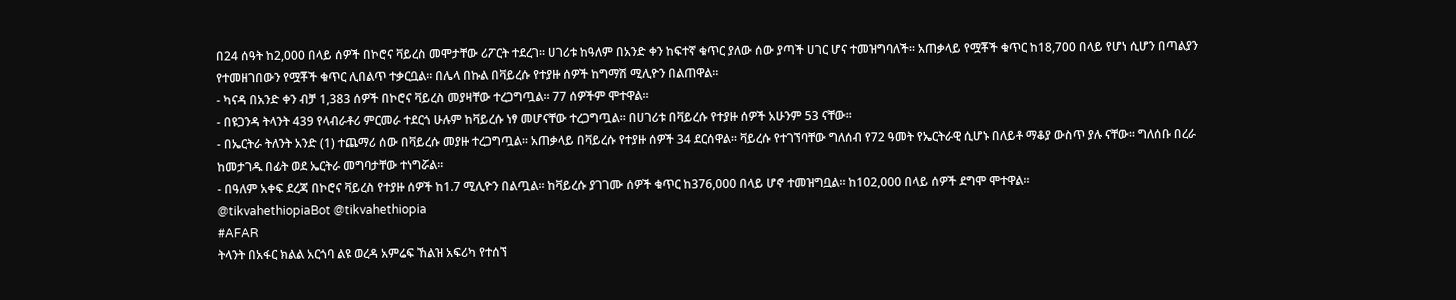በ24 ሰዓት ከ2,000 በላይ ሰዎች በኮሮና ቫይረስ መሞታቸው ሪፖርት ተደረገ። ሀገሪቱ ከዓለም በአንድ ቀን ከፍተኛ ቁጥር ያለው ሰው ያጣች ሀገር ሆና ተመዝግባለች። አጠቃላይ የሟቾች ቁጥር ከ18,700 በላይ የሆነ ሲሆን በጣልያን የተመዘገበውን የሟቾች ቁጥር ሊበልጥ ተቃርቧል። በሌላ በኩል በቫይረሱ የተያዙ ሰዎች ከግማሽ ሚሊዮን በልጠዋል።
- ካናዳ በአንድ ቀን ብቻ 1,383 ሰዎች በኮሮና ቫይረስ መያዛቸው ተረጋግጧል። 77 ሰዎችም ሞተዋል።
- በዩጋንዳ ትላንት 439 የላብራቶሪ ምርመራ ተደርጎ ሁሉም ከቫይረሱ ነፃ መሆናቸው ተረጋግጧል። በሀገሪቱ በቫይረሱ የተያዙ ሰዎች አሁንም 53 ናቸው።
- በኤርትራ ትለንት አንድ (1) ተጨማሪ ሰው በቫይረሱ መያዙ ተረጋግጧል። አጠቃላይ በቫይረሱ የተያዙ ሰዎች 34 ደርሰዋል። ቫይረሱ የተገኘባቸው ግለሰብ የ72 ዓመት የኤርትራዊ ሲሆኑ በለይቶ ማቆያ ውስጥ ያሉ ናቸው። ግለሰቡ በረራ ከመታገዱ በፊት ወደ ኤርትራ መግባታቸው ተነግሯል።
- በዓለም አቀፍ ደረጃ በኮሮና ቫይረስ የተያዙ ሰዎች ከ1.7 ሚሊዮን በልጧል። ከቫይረሱ ያገገሙ ሰዎች ቁጥር ከ376,000 በላይ ሆኖ ተመዝግቧል። ከ102,000 በላይ ሰዎች ደግሞ ሞተዋል።
@tikvahethiopiaBot @tikvahethiopia
#AFAR
ትላንት በአፋር ክልል አርጎባ ልዩ ወረዳ አምሬፍ ኸልዝ አፍሪካ የተሰኘ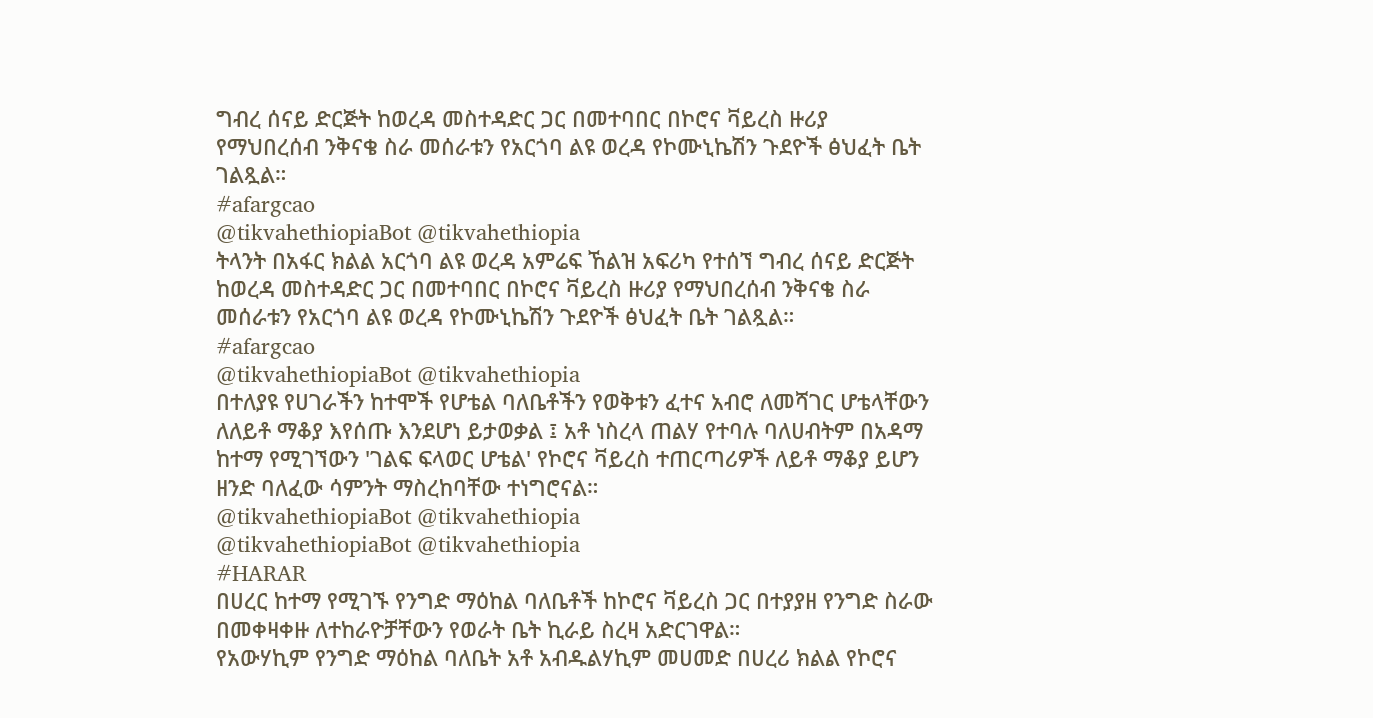ግብረ ሰናይ ድርጅት ከወረዳ መስተዳድር ጋር በመተባበር በኮሮና ቫይረስ ዙሪያ የማህበረሰብ ንቅናቄ ስራ መሰራቱን የአርጎባ ልዩ ወረዳ የኮሙኒኬሽን ጉደዮች ፅህፈት ቤት ገልጿል።
#afargcao
@tikvahethiopiaBot @tikvahethiopia
ትላንት በአፋር ክልል አርጎባ ልዩ ወረዳ አምሬፍ ኸልዝ አፍሪካ የተሰኘ ግብረ ሰናይ ድርጅት ከወረዳ መስተዳድር ጋር በመተባበር በኮሮና ቫይረስ ዙሪያ የማህበረሰብ ንቅናቄ ስራ መሰራቱን የአርጎባ ልዩ ወረዳ የኮሙኒኬሽን ጉደዮች ፅህፈት ቤት ገልጿል።
#afargcao
@tikvahethiopiaBot @tikvahethiopia
በተለያዩ የሀገራችን ከተሞች የሆቴል ባለቤቶችን የወቅቱን ፈተና አብሮ ለመሻገር ሆቴላቸውን ለለይቶ ማቆያ እየሰጡ እንደሆነ ይታወቃል ፤ አቶ ነስረላ ጠልሃ የተባሉ ባለሀብትም በአዳማ ከተማ የሚገኘውን 'ገልፍ ፍላወር ሆቴል' የኮሮና ቫይረስ ተጠርጣሪዎች ለይቶ ማቆያ ይሆን ዘንድ ባለፈው ሳምንት ማስረከባቸው ተነግሮናል።
@tikvahethiopiaBot @tikvahethiopia
@tikvahethiopiaBot @tikvahethiopia
#HARAR
በሀረር ከተማ የሚገኙ የንግድ ማዕከል ባለቤቶች ከኮሮና ቫይረስ ጋር በተያያዘ የንግድ ስራው በመቀዛቀዙ ለተከራዮቻቸውን የወራት ቤት ኪራይ ስረዛ አድርገዋል።
የአውሃኪም የንግድ ማዕከል ባለቤት አቶ አብዱልሃኪም መሀመድ በሀረሪ ክልል የኮሮና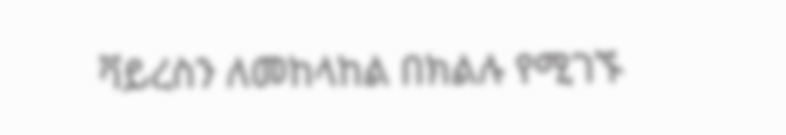ቫይረስን ለመከላከል በክልሉ የሚገኙ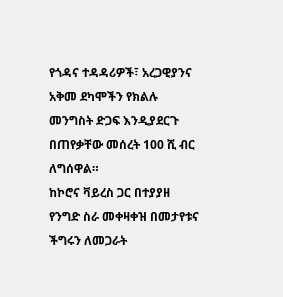የጎዳና ተዳዳሪዎች፣ አረጋዊያንና አቅመ ደካሞችን የክልሉ መንግስት ድጋፍ እንዲያደርጉ በጠየቃቸው መሰረት 100 ሺ ብር ለግሰዋል።
ከኮሮና ቫይረስ ጋር በተያያዘ የንግድ ስራ መቀዛቀዝ በመታየቱና ችግሩን ለመጋራት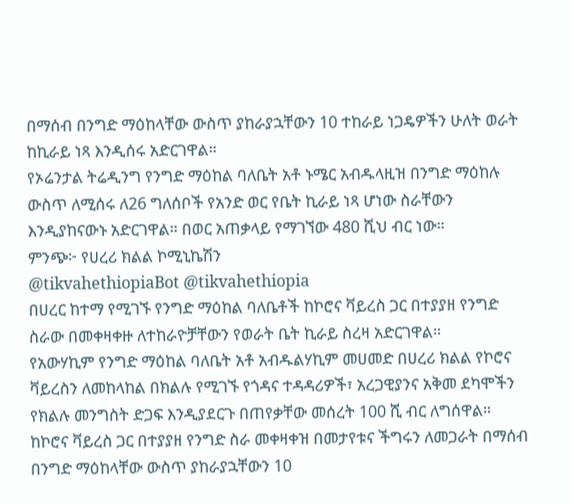በማሰብ በንግድ ማዕከላቸው ውስጥ ያከራያኋቸውን 10 ተከራይ ነጋዴዎችን ሁለት ወራት ከኪራይ ነጻ እንዲሰሩ አድርገዋል።
የኦሬንታል ትሬዲንግ የንግድ ማዕከል ባለቤት አቶ ኑሜር አብዱላዚዝ በንግድ ማዕከሉ ውስጥ ለሚሰሩ ለ26 ግለሰቦች የአንድ ወር የቤት ኪራይ ነጻ ሆነው ስራቸውን እንዲያከናውኑ አድርገዋል። በወር አጠቃላይ የማገኘው 480 ሺህ ብር ነው።
ምንጭ፦ የሀረሪ ክልል ኮሚኒኬሽን
@tikvahethiopiaBot @tikvahethiopia
በሀረር ከተማ የሚገኙ የንግድ ማዕከል ባለቤቶች ከኮሮና ቫይረስ ጋር በተያያዘ የንግድ ስራው በመቀዛቀዙ ለተከራዮቻቸውን የወራት ቤት ኪራይ ስረዛ አድርገዋል።
የአውሃኪም የንግድ ማዕከል ባለቤት አቶ አብዱልሃኪም መሀመድ በሀረሪ ክልል የኮሮና ቫይረስን ለመከላከል በክልሉ የሚገኙ የጎዳና ተዳዳሪዎች፣ አረጋዊያንና አቅመ ደካሞችን የክልሉ መንግስት ድጋፍ እንዲያደርጉ በጠየቃቸው መሰረት 100 ሺ ብር ለግሰዋል።
ከኮሮና ቫይረስ ጋር በተያያዘ የንግድ ስራ መቀዛቀዝ በመታየቱና ችግሩን ለመጋራት በማሰብ በንግድ ማዕከላቸው ውስጥ ያከራያኋቸውን 10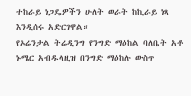ተከራይ ነጋዴዎችን ሁለት ወራት ከኪራይ ነጻ እንዲሰሩ አድርገዋል።
የኦሬንታል ትሬዲንግ የንግድ ማዕከል ባለቤት አቶ ኑሜር አብዱላዚዝ በንግድ ማዕከሉ ውስጥ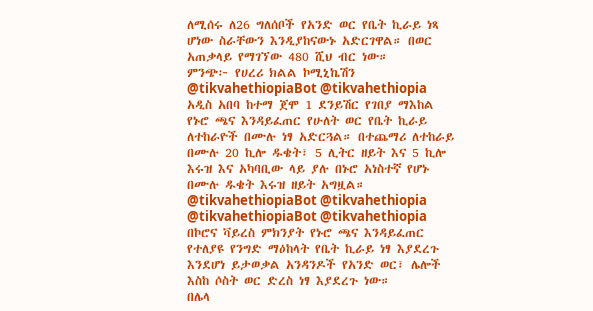ለሚሰሩ ለ26 ግለሰቦች የአንድ ወር የቤት ኪራይ ነጻ ሆነው ስራቸውን እንዲያከናውኑ አድርገዋል። በወር አጠቃላይ የማገኘው 480 ሺህ ብር ነው።
ምንጭ፦ የሀረሪ ክልል ኮሚኒኬሽን
@tikvahethiopiaBot @tikvahethiopia
አዲስ አበባ ከተማ ጀሞ 1 ደንይሽር የገበያ ማእከል የኑሮ ጫና እንዳይፈጠር የሁለት ወር የቤት ኪራይ ለተከራዮች በሙሉ ነፃ አድርጓል። በተጨማሪ ለተከራይ በሙሉ 20 ኪሎ ዱቄት፣ 5 ሊትር ዘይት እና 5 ኪሎ እሩዝ እና አካባቢው ላይ ያሉ በኑሮ አነስተኛ የሆኑ በሙሉ ዱቄት እሩዝ ዘይት አግዟል።
@tikvahethiopiaBot @tikvahethiopia
@tikvahethiopiaBot @tikvahethiopia
በኮሮና ቫይረስ ምክንያት የኑሮ ጫና እንዳይፈጠር የተለያዩ የንግድ ማዕከላት የቤት ኪራይ ነፃ እያደረጉ እንደሆነ ይታወቃል አንዳንዶች የአንድ ወር፣ ሌሎች እስከ ሶስት ወር ድረስ ነፃ እያደረጉ ነው።
በሌላ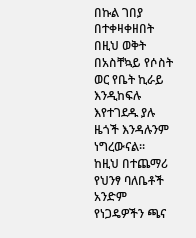በኩል ገበያ በተቀዛቀዘበት በዚህ ወቅት በአስቸኳይ የሶስት ወር የቤት ኪራይ እንዲከፍሉ እየተገደዱ ያሉ ዜጎች እንዳሉንም ነግረውናል።
ከዚህ በተጨማሪ የህንፃ ባለቤቶች አንድም የነጋዴዎችን ጫና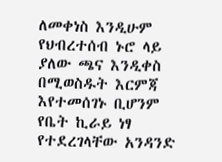ለመቀነስ እንዲሁም የህብረተሰብ ኑሮ ላይ ያለው ጫና እንዲቀስ በሚወስዱት እርምጃ እየተመሰገኑ ቢሆንም የቤት ኪራይ ነፃ የተደረገላቸው አንዳንድ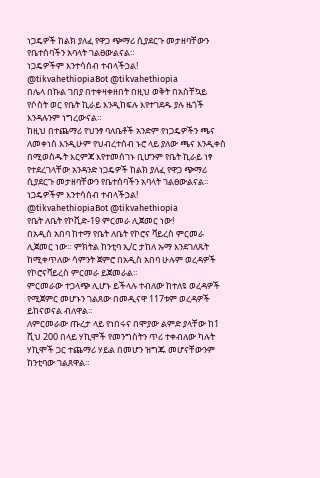ነጋዴዎች ከልክ ያለፈ የዋጋ ጭማሪ ሲያደርጉ መታዘባቸውን የቤተሰባችን አባላት ገልፀውልናል።
ነጋዴዎችም እንተሳሰብ ተብላችኃል!
@tikvahethiopiaBot @tikvahethiopia
በሌላ በኩል ገበያ በተቀዛቀዘበት በዚህ ወቅት በአስቸኳይ የሶስት ወር የቤት ኪራይ እንዲከፍሉ እየተገደዱ ያሉ ዜጎች እንዳሉንም ነግረውናል።
ከዚህ በተጨማሪ የህንፃ ባለቤቶች አንድም የነጋዴዎችን ጫና ለመቀነስ እንዲሁም የህብረተሰብ ኑሮ ላይ ያለው ጫና እንዲቀስ በሚወስዱት እርምጃ እየተመሰገኑ ቢሆንም የቤት ኪራይ ነፃ የተደረገላቸው አንዳንድ ነጋዴዎች ከልክ ያለፈ የዋጋ ጭማሪ ሲያደርጉ መታዘባቸውን የቤተሰባችን አባላት ገልፀውልናል።
ነጋዴዎችም እንተሳሰብ ተብላችኃል!
@tikvahethiopiaBot @tikvahethiopia
የቤት ለቤት የኮቪድ-19 ምርመራ ሊጀመር ነው!
በአዲስ አበባ ከተማ የቤት ለቤት የኮሮና ቫይረስ ምርመራ ሊጀመር ነው። ምክትል ከንቲባ ኢ/ር ታከለ ኡማ እንደገለጹት ከሚቀጥለው ሳምንት ጀምሮ በአዲስ አበባ ሁሉም ወረዳዎች የኮሮናቫይረስ ምርመራ ይጀመራል።
ምርመራው ተጋላጭ ሊሆኑ ይችላሉ ተብለው ከተለዩ ወረዳዎች የሚጀምር መሆኑን ገልጸው በመዲናዋ 117ቱም ወረዳዎች ይከናወናል ብለዋል።
ለምርመራው ጡረታ ላይ የነበሩና በሞያው ልምድ ያላቸው ከ1 ሺህ 200 በላይ ሃኪሞች የመንግስትን ጥሪ ተቀብለው ካሉት ሃኪሞች ጋር ተጨማሪ ሃይል በመሆን ዝግጁ መሆናቸውንም ከንቲባው ገልጸዋል።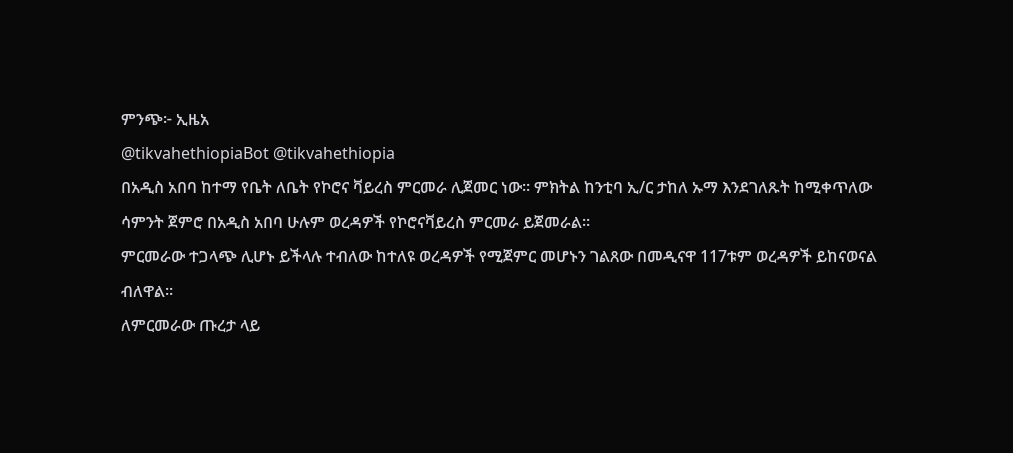ምንጭ፦ ኢዜአ
@tikvahethiopiaBot @tikvahethiopia
በአዲስ አበባ ከተማ የቤት ለቤት የኮሮና ቫይረስ ምርመራ ሊጀመር ነው። ምክትል ከንቲባ ኢ/ር ታከለ ኡማ እንደገለጹት ከሚቀጥለው ሳምንት ጀምሮ በአዲስ አበባ ሁሉም ወረዳዎች የኮሮናቫይረስ ምርመራ ይጀመራል።
ምርመራው ተጋላጭ ሊሆኑ ይችላሉ ተብለው ከተለዩ ወረዳዎች የሚጀምር መሆኑን ገልጸው በመዲናዋ 117ቱም ወረዳዎች ይከናወናል ብለዋል።
ለምርመራው ጡረታ ላይ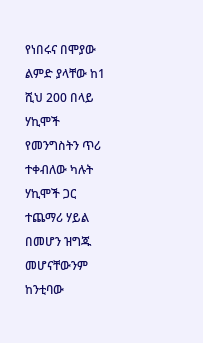የነበሩና በሞያው ልምድ ያላቸው ከ1 ሺህ 200 በላይ ሃኪሞች የመንግስትን ጥሪ ተቀብለው ካሉት ሃኪሞች ጋር ተጨማሪ ሃይል በመሆን ዝግጁ መሆናቸውንም ከንቲባው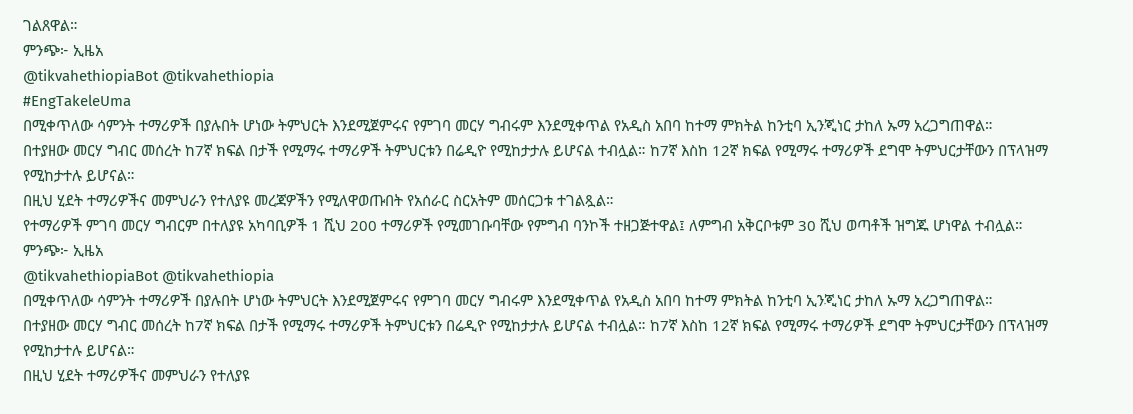ገልጸዋል።
ምንጭ፦ ኢዜአ
@tikvahethiopiaBot @tikvahethiopia
#EngTakeleUma
በሚቀጥለው ሳምንት ተማሪዎች በያሉበት ሆነው ትምህርት እንደሚጀምሩና የምገባ መርሃ ግብሩም እንደሚቀጥል የአዲስ አበባ ከተማ ምክትል ከንቲባ ኢንጂነር ታከለ ኡማ አረጋግጠዋል።
በተያዘው መርሃ ግብር መሰረት ከ7ኛ ክፍል በታች የሚማሩ ተማሪዎች ትምህርቱን በሬዲዮ የሚከታታሉ ይሆናል ተብሏል። ከ7ኛ እስከ 12ኛ ክፍል የሚማሩ ተማሪዎች ደግሞ ትምህርታቸውን በፕላዝማ የሚከታተሉ ይሆናል።
በዚህ ሂደት ተማሪዎችና መምህራን የተለያዩ መረጃዎችን የሚለዋወጡበት የአሰራር ስርአትም መሰርጋቱ ተገልጿል።
የተማሪዎች ምገባ መርሃ ግብርም በተለያዩ አካባቢዎች 1 ሺህ 200 ተማሪዎች የሚመገቡባቸው የምግብ ባንኮች ተዘጋጅተዋል፤ ለምግብ አቅርቦቱም 30 ሺህ ወጣቶች ዝግጁ ሆነዋል ተብሏል።
ምንጭ፦ ኢዜአ
@tikvahethiopiaBot @tikvahethiopia
በሚቀጥለው ሳምንት ተማሪዎች በያሉበት ሆነው ትምህርት እንደሚጀምሩና የምገባ መርሃ ግብሩም እንደሚቀጥል የአዲስ አበባ ከተማ ምክትል ከንቲባ ኢንጂነር ታከለ ኡማ አረጋግጠዋል።
በተያዘው መርሃ ግብር መሰረት ከ7ኛ ክፍል በታች የሚማሩ ተማሪዎች ትምህርቱን በሬዲዮ የሚከታታሉ ይሆናል ተብሏል። ከ7ኛ እስከ 12ኛ ክፍል የሚማሩ ተማሪዎች ደግሞ ትምህርታቸውን በፕላዝማ የሚከታተሉ ይሆናል።
በዚህ ሂደት ተማሪዎችና መምህራን የተለያዩ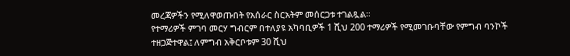መረጃዎችን የሚለዋወጡበት የአሰራር ስርአትም መሰርጋቱ ተገልጿል።
የተማሪዎች ምገባ መርሃ ግብርም በተለያዩ አካባቢዎች 1 ሺህ 200 ተማሪዎች የሚመገቡባቸው የምግብ ባንኮች ተዘጋጅተዋል፤ ለምግብ አቅርቦቱም 30 ሺህ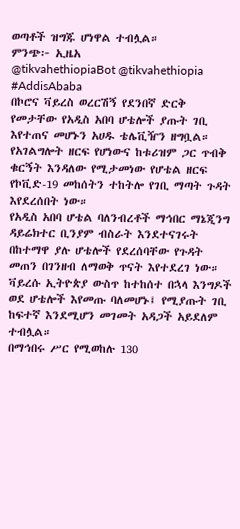ወጣቶች ዝግጁ ሆነዋል ተብሏል።
ምንጭ፦ ኢዜአ
@tikvahethiopiaBot @tikvahethiopia
#AddisAbaba
በኮሮና ቫይረስ ወረርሽኝ የደንበኛ ድርቅ የመታቸው የአዲስ አበባ ሆቴሎች ያጡት ገቢ እየተጠና መሆኑን አሀዱ ቴሌቪዥን ዘግቧል።
የአገልግሎት ዘርፍ የሆነውና ከቱሪዝም ጋር ጥብቅ ቁርኝት እንዳለው የሚታመነው የሆቴል ዘርፍ የኮቪድ-19 መከሰትን ተከትሎ የገቢ ማጣት ጉዳት እየደረሰበት ነው።
የአዲስ አበባ ሆቴል ባለንብረቶች ማኅበር ማኔጂንግ ዳይሬክተር ቢንያም ብስራት እንደተናገሩት በከተማዋ ያሉ ሆቴሎች የደረሰባቸው የጉዳት መጠን በገንዘብ ለማወቅ ጥናት እየተደረገ ነው።
ቫይረሱ ኢትዮጵያ ውስጥ ከተከሰተ በኋላ እንግዶች ወደ ሆቴሎች እየመጡ ባለመሆኑ፤ የሚያጡት ገቢ ከፍተኛ እንደሚሆን መገመት አዳጋች አይደለም ተብሏል።
በማኅበሩ ሥር የሚወከሉ 130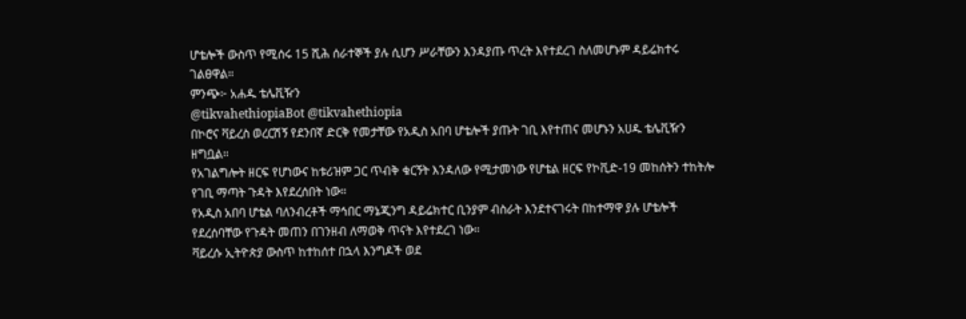ሆቴሎች ውስጥ የሚሰሩ 15 ሺሕ ሰራተኞች ያሉ ሲሆን ሥራቸውን እንዳያጡ ጥረት እየተደረገ ስለመሆኑም ዳይሬክተሩ ገልፀዋል።
ምንጭ፦ አሐዱ ቴሌቪዥን
@tikvahethiopiaBot @tikvahethiopia
በኮሮና ቫይረስ ወረርሽኝ የደንበኛ ድርቅ የመታቸው የአዲስ አበባ ሆቴሎች ያጡት ገቢ እየተጠና መሆኑን አሀዱ ቴሌቪዥን ዘግቧል።
የአገልግሎት ዘርፍ የሆነውና ከቱሪዝም ጋር ጥብቅ ቁርኝት እንዳለው የሚታመነው የሆቴል ዘርፍ የኮቪድ-19 መከሰትን ተከትሎ የገቢ ማጣት ጉዳት እየደረሰበት ነው።
የአዲስ አበባ ሆቴል ባለንብረቶች ማኅበር ማኔጂንግ ዳይሬክተር ቢንያም ብስራት እንደተናገሩት በከተማዋ ያሉ ሆቴሎች የደረሰባቸው የጉዳት መጠን በገንዘብ ለማወቅ ጥናት እየተደረገ ነው።
ቫይረሱ ኢትዮጵያ ውስጥ ከተከሰተ በኋላ እንግዶች ወደ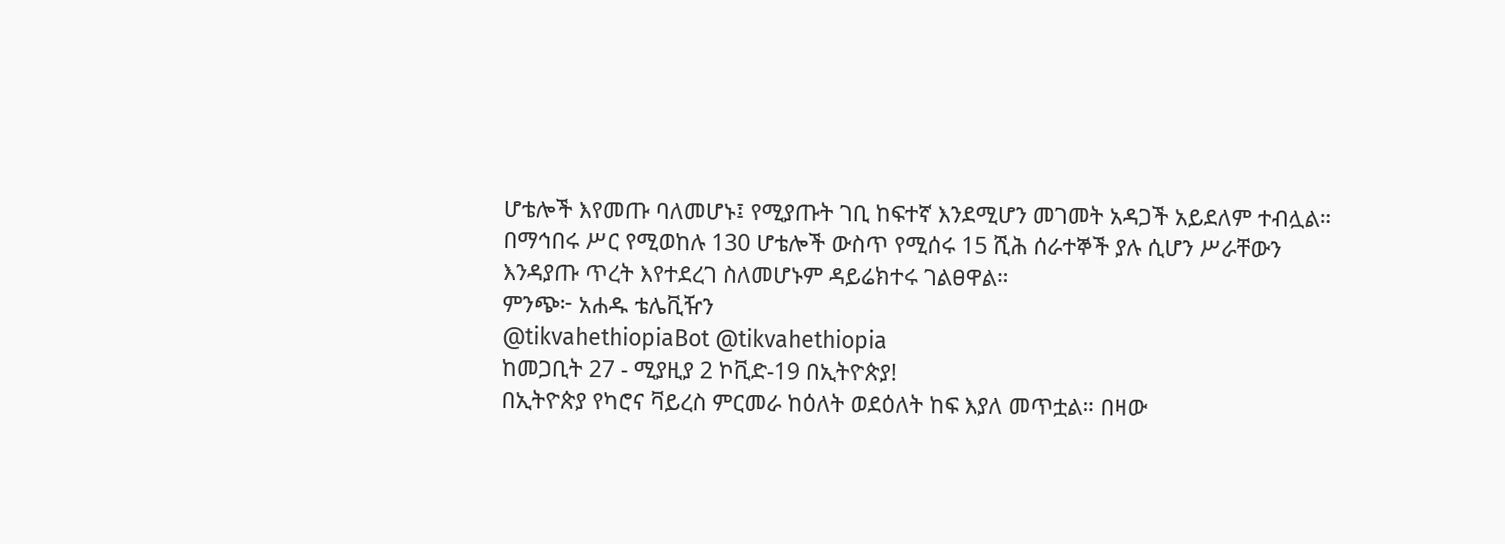ሆቴሎች እየመጡ ባለመሆኑ፤ የሚያጡት ገቢ ከፍተኛ እንደሚሆን መገመት አዳጋች አይደለም ተብሏል።
በማኅበሩ ሥር የሚወከሉ 130 ሆቴሎች ውስጥ የሚሰሩ 15 ሺሕ ሰራተኞች ያሉ ሲሆን ሥራቸውን እንዳያጡ ጥረት እየተደረገ ስለመሆኑም ዳይሬክተሩ ገልፀዋል።
ምንጭ፦ አሐዱ ቴሌቪዥን
@tikvahethiopiaBot @tikvahethiopia
ከመጋቢት 27 - ሚያዚያ 2 ኮቪድ-19 በኢትዮጵያ!
በኢትዮጵያ የካሮና ቫይረስ ምርመራ ከዕለት ወደዕለት ከፍ እያለ መጥቷል። በዛው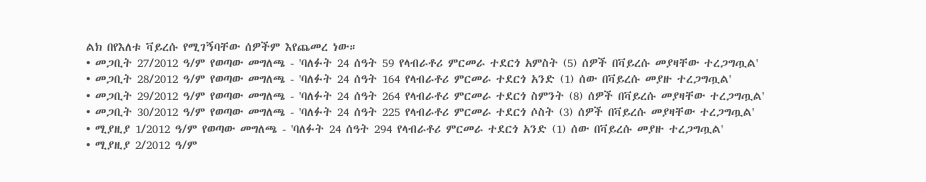ልክ በየእለቱ ቫይረሱ የሚገኝባቸው ሰዎችም እየጨመረ ነው።
• መጋቢት 27/2012 ዓ/ም የወጣው መግለጫ - 'ባለፉት 24 ሰዓት 59 የላብራቶሪ ምርመራ ተደርጎ አምስት (5) ሰዎች በቫይረሱ መያዛቸው ተረጋግጧል'
• መጋቢት 28/2012 ዓ/ም የወጣው መግለጫ - 'ባለፉት 24 ሰዓት 164 የላብራቶሪ ምርመራ ተደርጎ አንድ (1) ሰው በቫይረሱ መያዙ ተረጋግጧል'
• መጋቢት 29/2012 ዓ/ም የወጣው መግለጫ - 'ባለፉት 24 ሰዓት 264 የላብራቶሪ ምርመራ ተደርጎ ስምንት (8) ሰዎች በቫይረሱ መያዛቸው ተረጋግጧል'
• መጋቢት 30/2012 ዓ/ም የወጣው መግለጫ - 'ባለፉት 24 ሰዓት 225 የላብራቶሪ ምርመራ ተደርጎ ሶስት (3) ሰዎች በቫይረሱ መያዛቸው ተረጋግጧል'
• ሚያዚያ 1/2012 ዓ/ም የወጣው መግለጫ - 'ባለፉት 24 ሰዓት 294 የላብራቶሪ ምርመራ ተደርጎ አንድ (1) ሰው በቫይረሱ መያዙ ተረጋግጧል'
• ሚያዚያ 2/2012 ዓ/ም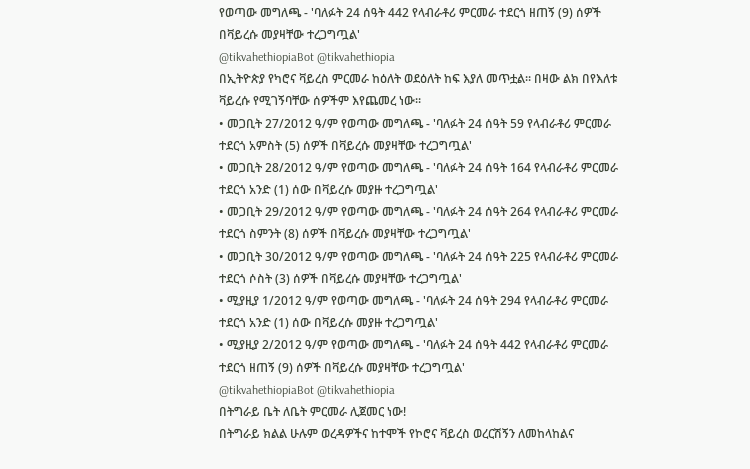የወጣው መግለጫ - 'ባለፉት 24 ሰዓት 442 የላብራቶሪ ምርመራ ተደርጎ ዘጠኝ (9) ሰዎች በቫይረሱ መያዛቸው ተረጋግጧል'
@tikvahethiopiaBot @tikvahethiopia
በኢትዮጵያ የካሮና ቫይረስ ምርመራ ከዕለት ወደዕለት ከፍ እያለ መጥቷል። በዛው ልክ በየእለቱ ቫይረሱ የሚገኝባቸው ሰዎችም እየጨመረ ነው።
• መጋቢት 27/2012 ዓ/ም የወጣው መግለጫ - 'ባለፉት 24 ሰዓት 59 የላብራቶሪ ምርመራ ተደርጎ አምስት (5) ሰዎች በቫይረሱ መያዛቸው ተረጋግጧል'
• መጋቢት 28/2012 ዓ/ም የወጣው መግለጫ - 'ባለፉት 24 ሰዓት 164 የላብራቶሪ ምርመራ ተደርጎ አንድ (1) ሰው በቫይረሱ መያዙ ተረጋግጧል'
• መጋቢት 29/2012 ዓ/ም የወጣው መግለጫ - 'ባለፉት 24 ሰዓት 264 የላብራቶሪ ምርመራ ተደርጎ ስምንት (8) ሰዎች በቫይረሱ መያዛቸው ተረጋግጧል'
• መጋቢት 30/2012 ዓ/ም የወጣው መግለጫ - 'ባለፉት 24 ሰዓት 225 የላብራቶሪ ምርመራ ተደርጎ ሶስት (3) ሰዎች በቫይረሱ መያዛቸው ተረጋግጧል'
• ሚያዚያ 1/2012 ዓ/ም የወጣው መግለጫ - 'ባለፉት 24 ሰዓት 294 የላብራቶሪ ምርመራ ተደርጎ አንድ (1) ሰው በቫይረሱ መያዙ ተረጋግጧል'
• ሚያዚያ 2/2012 ዓ/ም የወጣው መግለጫ - 'ባለፉት 24 ሰዓት 442 የላብራቶሪ ምርመራ ተደርጎ ዘጠኝ (9) ሰዎች በቫይረሱ መያዛቸው ተረጋግጧል'
@tikvahethiopiaBot @tikvahethiopia
በትግራይ ቤት ለቤት ምርመራ ሊጀመር ነው!
በትግራይ ክልል ሁሉም ወረዳዎችና ከተሞች የኮሮና ቫይረስ ወረርሽኝን ለመከላከልና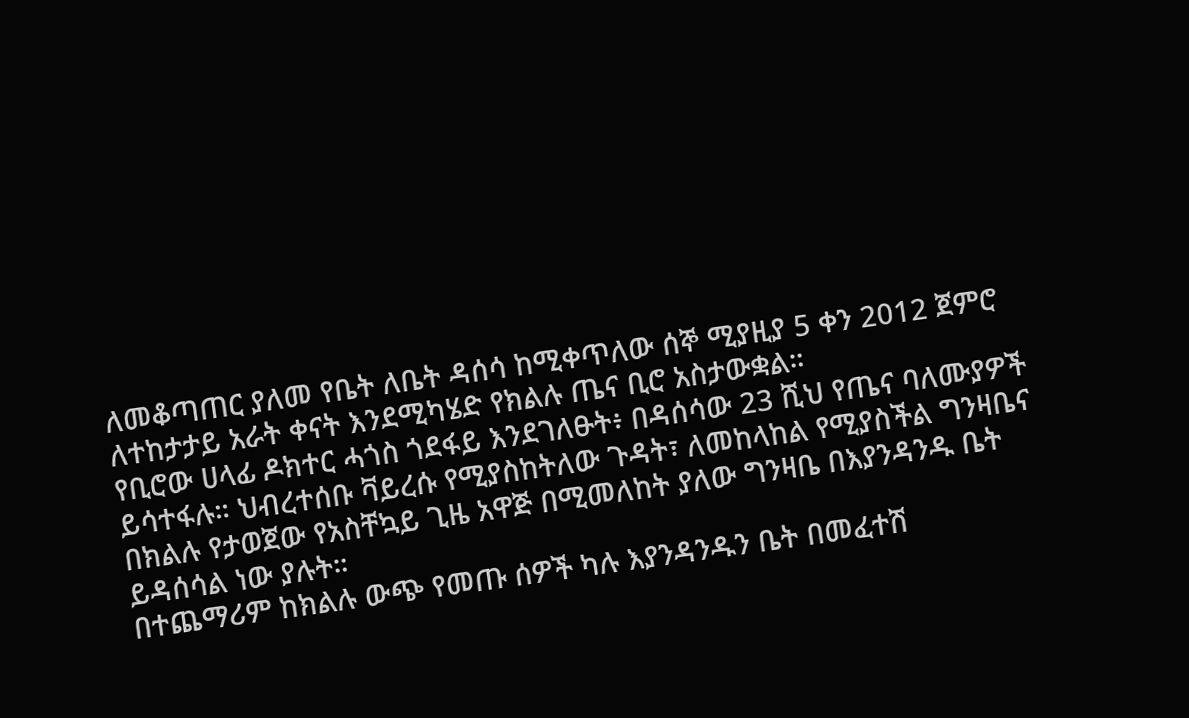ለመቆጣጠር ያለመ የቤት ለቤት ዳሰሳ ከሚቀጥለው ሰኞ ሚያዚያ 5 ቀን 2012 ጀምሮ ለተከታታይ አራት ቀናት እንደሚካሄድ የክልሉ ጤና ቢሮ አስታውቋል።
የቢሮው ሀላፊ ዶክተር ሓጎስ ጎደፋይ እንደገለፁት፥ በዳሰሳው 23 ሺህ የጤና ባለሙያዎች ይሳተፋሉ። ህብረተሰቡ ቫይረሱ የሚያስከትለው ጉዳት፣ ለመከላከል የሚያስችል ግንዛቤና በክልሉ የታወጀው የአስቸኳይ ጊዜ አዋጅ በሚመለከት ያለው ግንዛቤ በእያንዳንዱ ቤት ይዳሰሳል ነው ያሉት።
በተጨማሪም ከክልሉ ውጭ የመጡ ሰዎች ካሉ እያንዳንዱን ቤት በመፈተሽ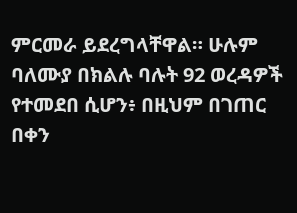ምርመራ ይደረግላቸዋል። ሁሉም ባለሙያ በክልሉ ባሉት 92 ወረዳዎች የተመደበ ሲሆን፥ በዚህም በገጠር በቀን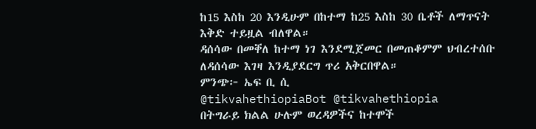ከ15 እስከ 20 እንዲሁም በከተማ ከ25 እስከ 30 ቤቶች ለማጥናት እቅድ ተይዟል ብለዋል።
ዳሰሳው በመቐለ ከተማ ነገ እንደሚጀመር በመጠቆምም ህብረተሰቡ ለዳሰሳው እገዛ እንዲያደርግ ጥሪ አቅርበዋል።
ምንጭ፦ ኤፍ ቢ ሲ
@tikvahethiopiaBot @tikvahethiopia
በትግራይ ክልል ሁሉም ወረዳዎችና ከተሞች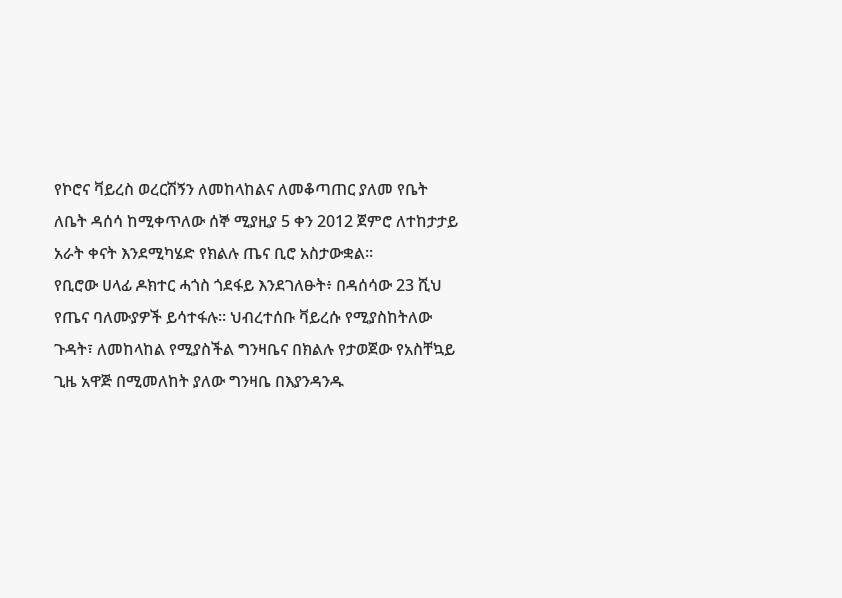የኮሮና ቫይረስ ወረርሽኝን ለመከላከልና ለመቆጣጠር ያለመ የቤት ለቤት ዳሰሳ ከሚቀጥለው ሰኞ ሚያዚያ 5 ቀን 2012 ጀምሮ ለተከታታይ አራት ቀናት እንደሚካሄድ የክልሉ ጤና ቢሮ አስታውቋል።
የቢሮው ሀላፊ ዶክተር ሓጎስ ጎደፋይ እንደገለፁት፥ በዳሰሳው 23 ሺህ የጤና ባለሙያዎች ይሳተፋሉ። ህብረተሰቡ ቫይረሱ የሚያስከትለው ጉዳት፣ ለመከላከል የሚያስችል ግንዛቤና በክልሉ የታወጀው የአስቸኳይ ጊዜ አዋጅ በሚመለከት ያለው ግንዛቤ በእያንዳንዱ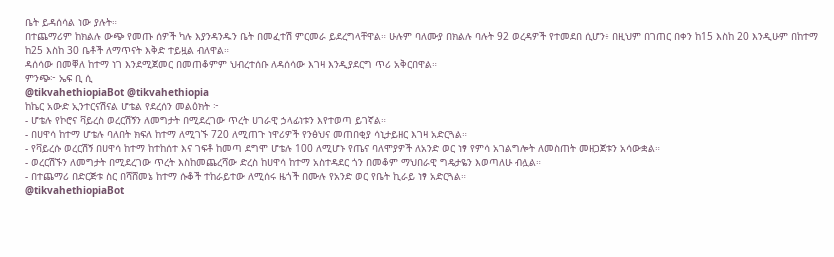ቤት ይዳሰሳል ነው ያሉት።
በተጨማሪም ከክልሉ ውጭ የመጡ ሰዎች ካሉ እያንዳንዱን ቤት በመፈተሽ ምርመራ ይደረግላቸዋል። ሁሉም ባለሙያ በክልሉ ባሉት 92 ወረዳዎች የተመደበ ሲሆን፥ በዚህም በገጠር በቀን ከ15 እስከ 20 እንዲሁም በከተማ ከ25 እስከ 30 ቤቶች ለማጥናት እቅድ ተይዟል ብለዋል።
ዳሰሳው በመቐለ ከተማ ነገ እንደሚጀመር በመጠቆምም ህብረተሰቡ ለዳሰሳው እገዛ እንዲያደርግ ጥሪ አቅርበዋል።
ምንጭ፦ ኤፍ ቢ ሲ
@tikvahethiopiaBot @tikvahethiopia
ከኬር አውድ ኢንተርናሽናል ሆቴል የደረሰን መልዕክት ፦
- ሆቴሉ የኮሮና ቫይረስ ወረርሽኝን ለመግታት በሚደረገው ጥረት ሀገራዊ ኃላፊነቱን እየተወጣ ይገኛል።
- በሀዋሳ ከተማ ሆቴሉ ባለበት ክፍለ ከተማ ለሚገኙ 720 ለሚጠጉ ነዋሪዎች የንፅህና መጠበቂያ ሳኒታይዘር እገዛ አድርጓል።
- የቫይረሱ ወረርሽኝ በሀዋሳ ከተማ ከተከሰተ እና ገፍቶ ከመጣ ደግሞ ሆቴሉ 100 ለሚሆኑ የጤና ባለሞያዎች ለአንድ ወር ነፃ የምሳ አገልግሎት ለመስጠት መዘጋጀቱን አሳውቋል።
- ወረርሽኙን ለመግታት በሚደረገው ጥረት እስከመጨረሻው ድረስ ከሀዋሳ ከተማ አስተዳደር ጎን በመቆም ማህበራዊ ግዴታዬን እወጣለሁ ብሏል።
- በተጨማሪ በድርጅቱ ስር በሻሸመኔ ከተማ ሱቆች ተከራይተው ለሚሰሩ ዜጎች በሙሉ የአንድ ወር የቤት ኪራይ ነፃ አድርጓል።
@tikvahethiopiaBot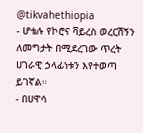@tikvahethiopia
- ሆቴሉ የኮሮና ቫይረስ ወረርሽኝን ለመግታት በሚደረገው ጥረት ሀገራዊ ኃላፊነቱን እየተወጣ ይገኛል።
- በሀዋሳ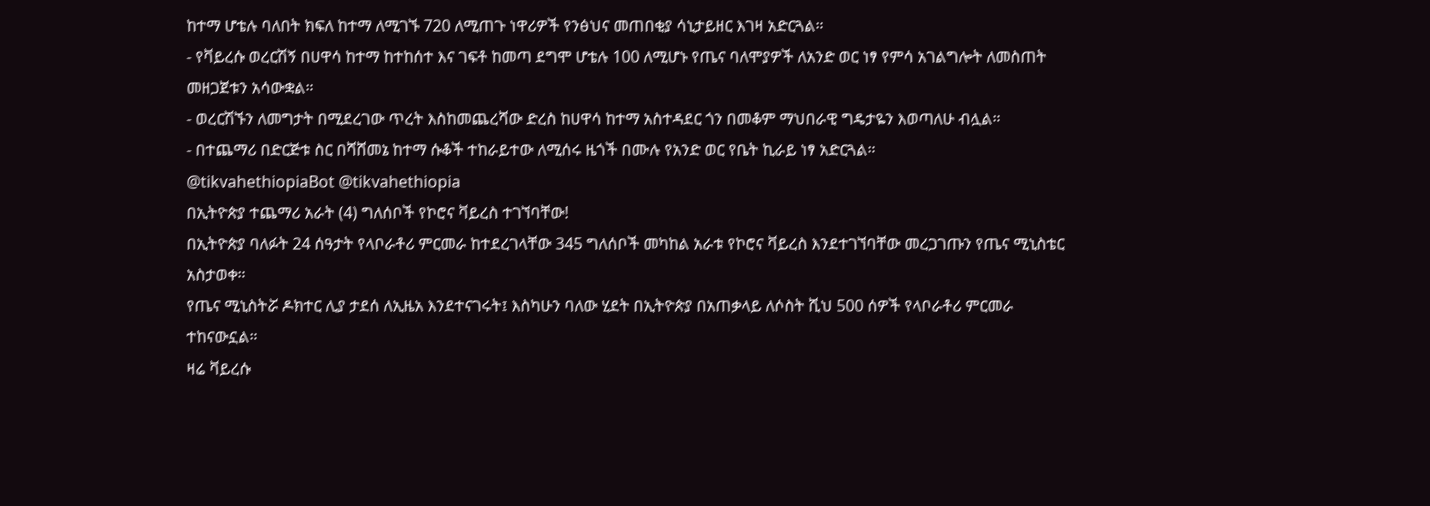ከተማ ሆቴሉ ባለበት ክፍለ ከተማ ለሚገኙ 720 ለሚጠጉ ነዋሪዎች የንፅህና መጠበቂያ ሳኒታይዘር እገዛ አድርጓል።
- የቫይረሱ ወረርሽኝ በሀዋሳ ከተማ ከተከሰተ እና ገፍቶ ከመጣ ደግሞ ሆቴሉ 100 ለሚሆኑ የጤና ባለሞያዎች ለአንድ ወር ነፃ የምሳ አገልግሎት ለመስጠት መዘጋጀቱን አሳውቋል።
- ወረርሽኙን ለመግታት በሚደረገው ጥረት እስከመጨረሻው ድረስ ከሀዋሳ ከተማ አስተዳደር ጎን በመቆም ማህበራዊ ግዴታዬን እወጣለሁ ብሏል።
- በተጨማሪ በድርጅቱ ስር በሻሸመኔ ከተማ ሱቆች ተከራይተው ለሚሰሩ ዜጎች በሙሉ የአንድ ወር የቤት ኪራይ ነፃ አድርጓል።
@tikvahethiopiaBot @tikvahethiopia
በኢትዮጵያ ተጨማሪ አራት (4) ግለሰቦች የኮሮና ቫይረስ ተገኘባቸው!
በኢትዮጵያ ባለፉት 24 ሰዓታት የላቦራቶሪ ምርመራ ከተደረገላቸው 345 ግለሰቦች መካከል አራቱ የኮሮና ቫይረስ እንደተገኘባቸው መረጋገጡን የጤና ሚኒስቴር አስታወቀ።
የጤና ሚኒስትሯ ዶክተር ሊያ ታደሰ ለኢዜአ እንደተናገሩት፤ እስካሁን ባለው ሂደት በኢትዮጵያ በአጠቃላይ ለሶስት ሺህ 500 ሰዎች የላቦራቶሪ ምርመራ ተከናውኗል።
ዛሬ ቫይረሱ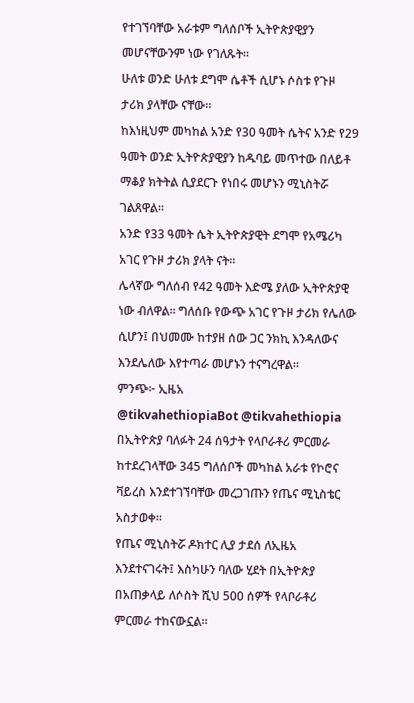የተገኘባቸው አራቱም ግለሰቦች ኢትዮጵያዊያን መሆናቸውንም ነው የገለጹት።
ሁለቱ ወንድ ሁለቱ ደግሞ ሴቶች ሲሆኑ ሶስቱ የጉዞ ታሪክ ያላቸው ናቸው።
ከእነዚህም መካከል አንድ የ30 ዓመት ሴትና አንድ የ29 ዓመት ወንድ ኢትዮጵያዊያን ከዱባይ መጥተው በለይቶ ማቆያ ክትትል ሲያደርጉ የነበሩ መሆኑን ሚኒስትሯ ገልጸዋል።
አንድ የ33 ዓመት ሴት ኢትዮጵያዊት ደግሞ የአሜሪካ አገር የጉዞ ታሪክ ያላት ናት።
ሌላኛው ግለሰብ የ42 ዓመት እድሜ ያለው ኢትዮጵያዊ ነው ብለዋል። ግለሰቡ የውጭ አገር የጉዞ ታሪክ የሌለው ሲሆን፤ በህመሙ ከተያዘ ሰው ጋር ንክኪ እንዳለውና እንደሌለው እየተጣራ መሆኑን ተናግረዋል።
ምንጭ፦ ኢዜአ
@tikvahethiopiaBot @tikvahethiopia
በኢትዮጵያ ባለፉት 24 ሰዓታት የላቦራቶሪ ምርመራ ከተደረገላቸው 345 ግለሰቦች መካከል አራቱ የኮሮና ቫይረስ እንደተገኘባቸው መረጋገጡን የጤና ሚኒስቴር አስታወቀ።
የጤና ሚኒስትሯ ዶክተር ሊያ ታደሰ ለኢዜአ እንደተናገሩት፤ እስካሁን ባለው ሂደት በኢትዮጵያ በአጠቃላይ ለሶስት ሺህ 500 ሰዎች የላቦራቶሪ ምርመራ ተከናውኗል።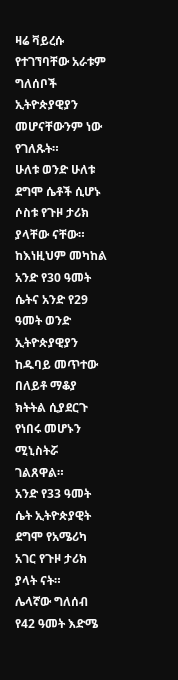ዛሬ ቫይረሱ የተገኘባቸው አራቱም ግለሰቦች ኢትዮጵያዊያን መሆናቸውንም ነው የገለጹት።
ሁለቱ ወንድ ሁለቱ ደግሞ ሴቶች ሲሆኑ ሶስቱ የጉዞ ታሪክ ያላቸው ናቸው።
ከእነዚህም መካከል አንድ የ30 ዓመት ሴትና አንድ የ29 ዓመት ወንድ ኢትዮጵያዊያን ከዱባይ መጥተው በለይቶ ማቆያ ክትትል ሲያደርጉ የነበሩ መሆኑን ሚኒስትሯ ገልጸዋል።
አንድ የ33 ዓመት ሴት ኢትዮጵያዊት ደግሞ የአሜሪካ አገር የጉዞ ታሪክ ያላት ናት።
ሌላኛው ግለሰብ የ42 ዓመት እድሜ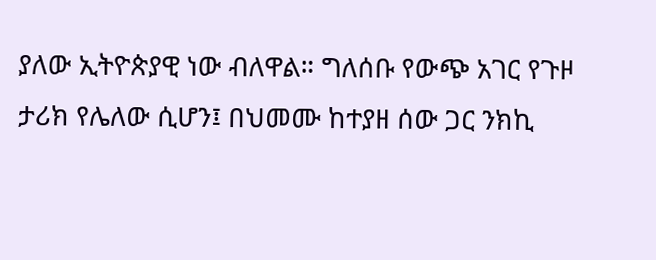ያለው ኢትዮጵያዊ ነው ብለዋል። ግለሰቡ የውጭ አገር የጉዞ ታሪክ የሌለው ሲሆን፤ በህመሙ ከተያዘ ሰው ጋር ንክኪ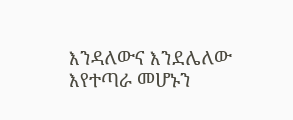እንዳለውና እንደሌለው እየተጣራ መሆኑን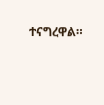ተናግረዋል።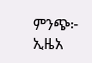ምንጭ፦ ኢዜአ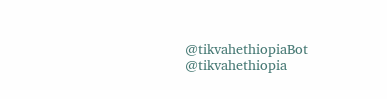@tikvahethiopiaBot @tikvahethiopia